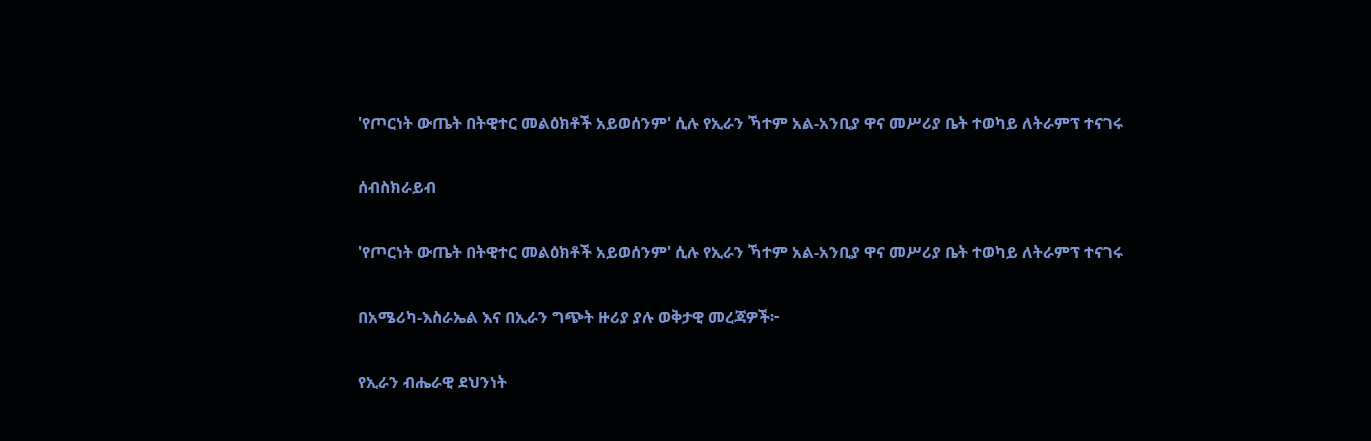'የጦርነት ውጤት በትዊተር መልዕክቶች አይወሰንም' ሲሉ የኢራን ኻተም አል-አንቢያ ዋና መሥሪያ ቤት ተወካይ ለትራምፕ ተናገሩ

ሰብስክራይብ

'የጦርነት ውጤት በትዊተር መልዕክቶች አይወሰንም' ሲሉ የኢራን ኻተም አል-አንቢያ ዋና መሥሪያ ቤት ተወካይ ለትራምፕ ተናገሩ

በአሜሪካ-እስራኤል እና በኢራን ግጭት ዙሪያ ያሉ ወቅታዊ መረጃዎች፦

የኢራን ብሔራዊ ደህንነት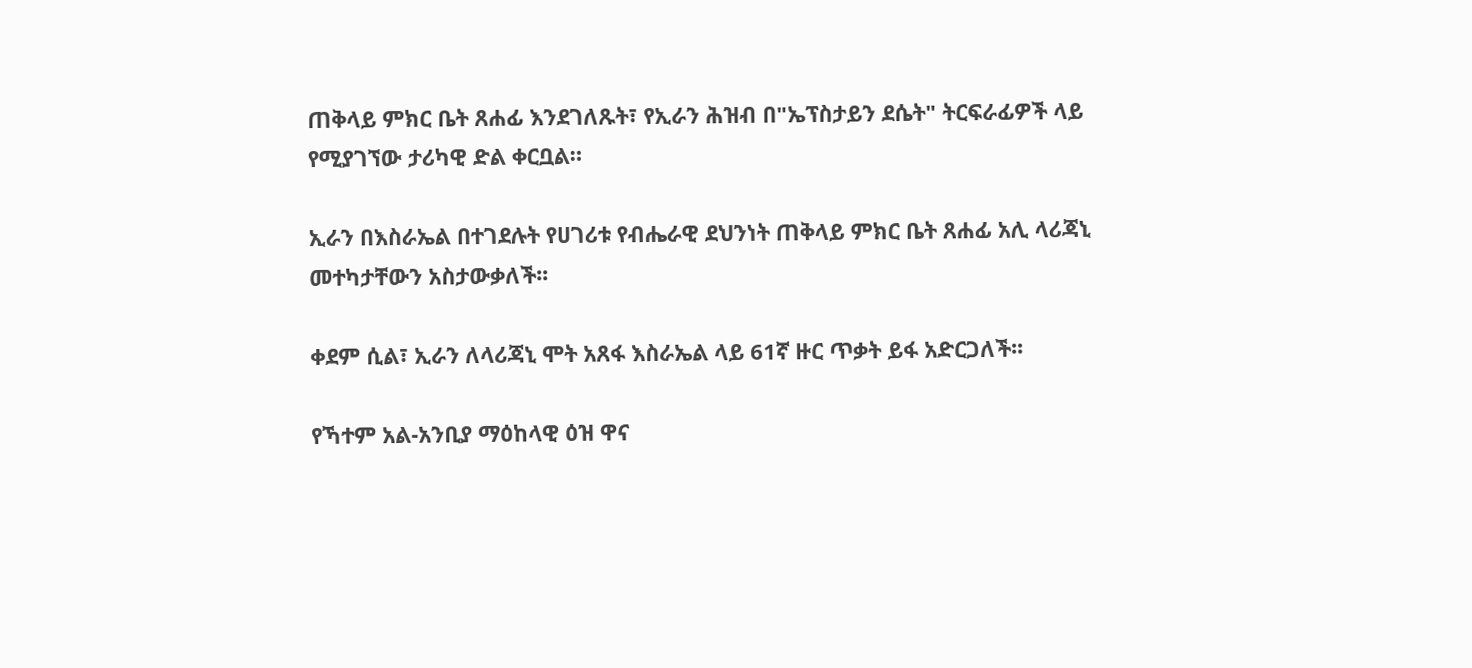ጠቅላይ ምክር ቤት ጸሐፊ እንደገለጹት፣ የኢራን ሕዝብ በ"ኤፕስታይን ደሴት" ትርፍራፊዎች ላይ የሚያገኘው ታሪካዊ ድል ቀርቧል።

ኢራን በእስራኤል በተገደሉት የሀገሪቱ የብሔራዊ ደህንነት ጠቅላይ ምክር ቤት ጸሐፊ አሊ ላሪጃኒ መተካታቸውን አስታውቃለች፡፡

ቀደም ሲል፣ ኢራን ለላሪጃኒ ሞት አጸፋ እስራኤል ላይ 61ኛ ዙር ጥቃት ይፋ አድርጋለች፡፡

የኻተም አል-አንቢያ ማዕከላዊ ዕዝ ዋና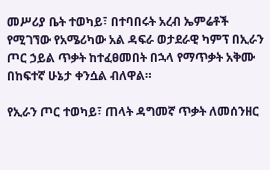መሥሪያ ቤት ተወካይ፣ በተባበሩት አረብ ኤምሬቶች የሚገኘው የአሜሪካው አል ዳፍራ ወታደራዊ ካምፕ በኢራን ጦር ኃይል ጥቃት ከተፈፀመበት በኋላ የማጥቃት አቅሙ በከፍተኛ ሁኔታ ቀንሷል ብለዋል።

የኢራን ጦር ተወካይ፣ ጠላት ዳግመኛ ጥቃት ለመሰንዘር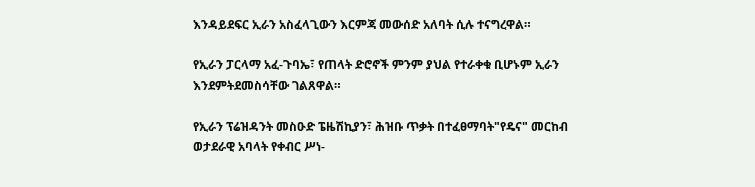እንዳይደፍር ኢራን አስፈላጊውን እርምጃ መውሰድ አለባት ሲሉ ተናግረዋል።

የኢራን ፓርላማ አፈ-ጉባኤ፣ የጠላት ድሮኖች ምንም ያህል የተራቀቁ ቢሆኑም ኢራን እንደምትደመስሳቸው ገልጸዋል።

የኢራን ፕሬዝዳንት መስዑድ ፔዜሽኪያን፣ ሕዝቡ ጥቃት በተፈፀማባት"የዴና" መርከብ ወታደራዊ አባላት የቀብር ሥነ-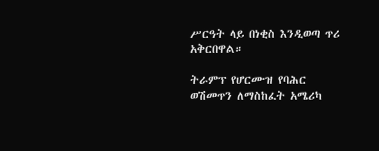ሥርዓት ላይ በነቂስ እንዲወጣ ጥሪ አቅርበዋል።

ትራምፕ የሆርሙዝ የባሕር ወሽመጥን ለማስከፈት አሜሪካ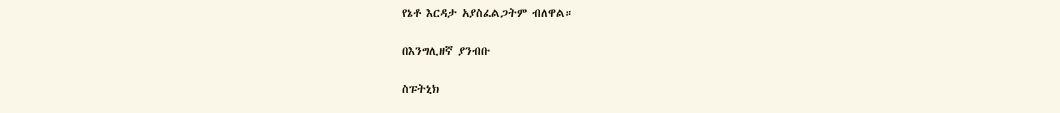የኔቶ እርዳታ አያስፈልጋትም ብለዋል።

በእንግሊዘኛ ያንብቡ

ስፑትኒክ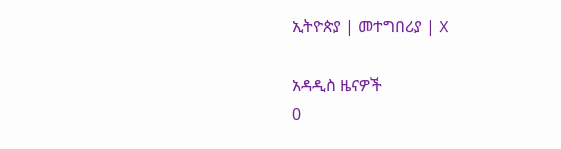ኢትዮጵያ | መተግበሪያ | X

አዳዲስ ዜናዎች
0